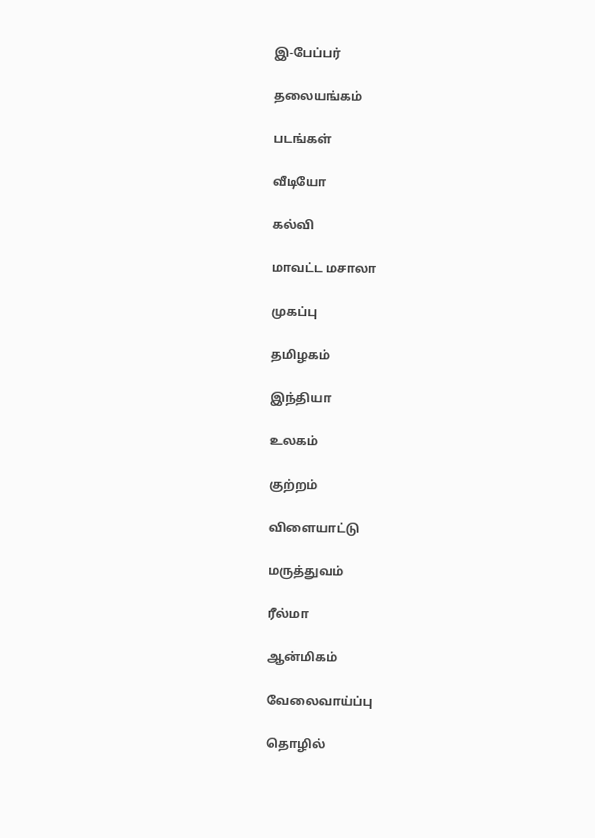இ-பேப்பர்

தலையங்கம்

படங்கள்

வீடியோ

கல்வி

மாவட்ட மசாலா

முகப்பு

தமிழகம்

இந்தியா

உலகம்

குற்றம்

விளையாட்டு

மருத்துவம்

ரீல்மா

ஆன்மிகம்

வேலைவாய்ப்பு

தொழில்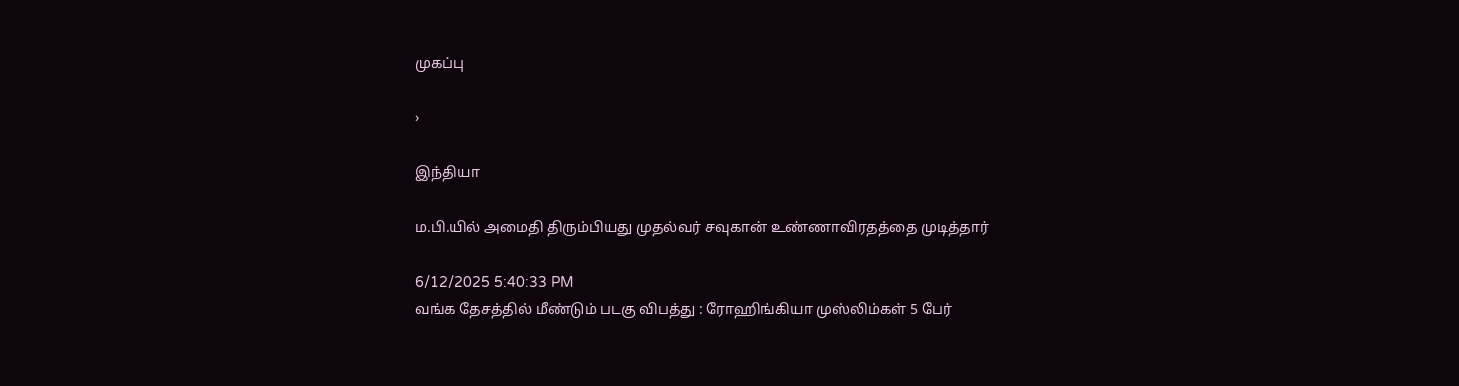முகப்பு

›

இந்தியா

ம.பி.யில் அமைதி திரும்பியது முதல்வர் சவுகான் உண்ணாவிரதத்தை முடித்தார்

6/12/2025 5:40:33 PM
வங்க தேசத்தில் மீண்டும் படகு விபத்து : ரோஹிங்கியா முஸ்லிம்கள் 5 பேர்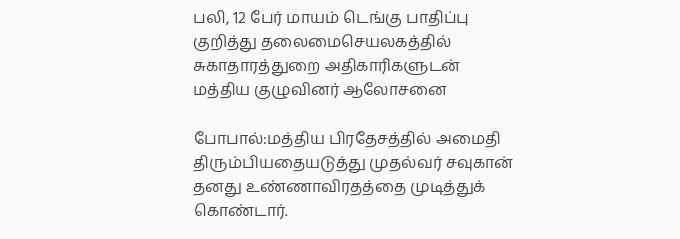பலி, 12 பேர் மாயம் டெங்கு பாதிப்பு குறித்து தலைமைசெயலகத்தில் சுகாதாரத்துறை அதிகாரிகளுடன் மத்திய குழுவினர் ஆலோசனை

போபால்:மத்திய பிரதேசத்தில் அமைதி திரும்பியதையடுத்து முதல்வர் சவுகான் தனது உண்ணாவிரதத்தை முடித்துக் கொண்டார்.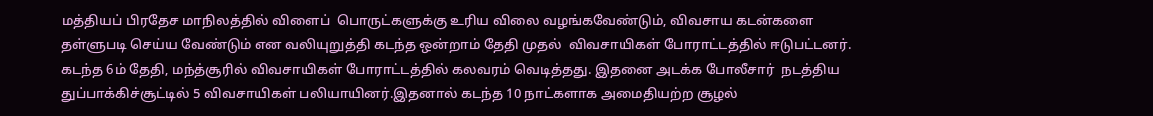மத்தியப் பிரதேச மாநிலத்தில் விளைப்  பொருட்களுக்கு உரிய விலை வழங்கவேண்டும், விவசாய கடன்களை தள்ளுபடி செய்ய வேண்டும் என வலியுறுத்தி கடந்த ஒன்றாம் தேதி முதல்  விவசாயிகள் போராட்டத்தில் ஈடுபட்டனர். கடந்த 6ம் தேதி, மந்த்சூரில் விவசாயிகள் போராட்டத்தில் கலவரம் வெடித்தது. இதனை அடக்க போலீசார்  நடத்திய துப்பாக்கிச்சூட்டில் 5 விவசாயிகள் பலியாயினர்.இதனால் கடந்த 10 நாட்களாக அமைதியற்ற சூழல்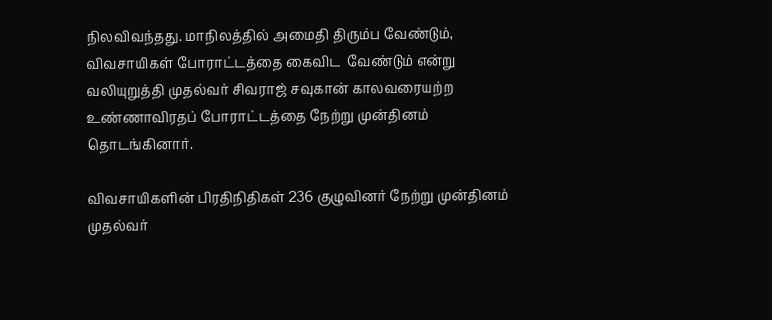நிலவிவந்தது. மாநிலத்தில் அமைதி திரும்ப வேண்டும், விவசாயிகள் போராட்டத்தை கைவிட  வேண்டும் என்று வலியுறுத்தி முதல்வர் சிவராஜ் சவுகான் காலவரையற்ற உண்ணாவிரதப் போராட்டத்தை நேற்று முன்தினம் தொடங்கினார்.

விவசாயிகளின் பிரதிநிதிகள் 236 குழுவினர் நேற்று முன்தினம் முதல்வர்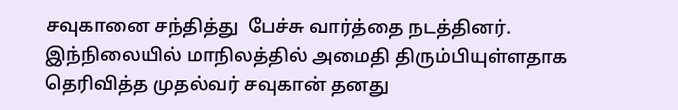சவுகானை சந்தித்து  பேச்சு வார்த்தை நடத்தினர். இந்நிலையில் மாநிலத்தில் அமைதி திரும்பியுள்ளதாக தெரிவித்த முதல்வர் சவுகான் தனது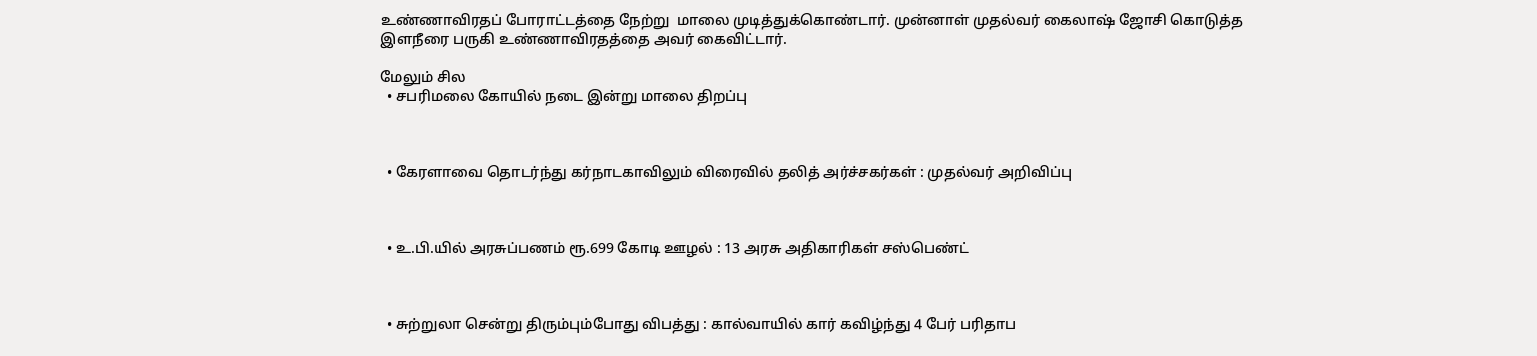உண்ணாவிரதப் போராட்டத்தை நேற்று  மாலை முடித்துக்கொண்டார். முன்னாள் முதல்வர் கைலாஷ் ஜோசி கொடுத்த இளநீரை பருகி உண்ணாவிரதத்தை அவர் கைவிட்டார்.

மேலும் சில
  • சபரிமலை கோயில் நடை இன்று மாலை திறப்பு



  • கேரளாவை தொடர்ந்து கர்நாடகாவிலும் விரைவில் தலித் அர்ச்சகர்கள் : முதல்வர் அறிவிப்பு



  • உ.பி.யில் அரசுப்பணம் ரூ.699 கோடி ஊழல் : 13 அரசு அதிகாரிகள் சஸ்பெண்ட்



  • சுற்றுலா சென்று திரும்பும்போது விபத்து : கால்வாயில் கார் கவிழ்ந்து 4 பேர் பரிதாப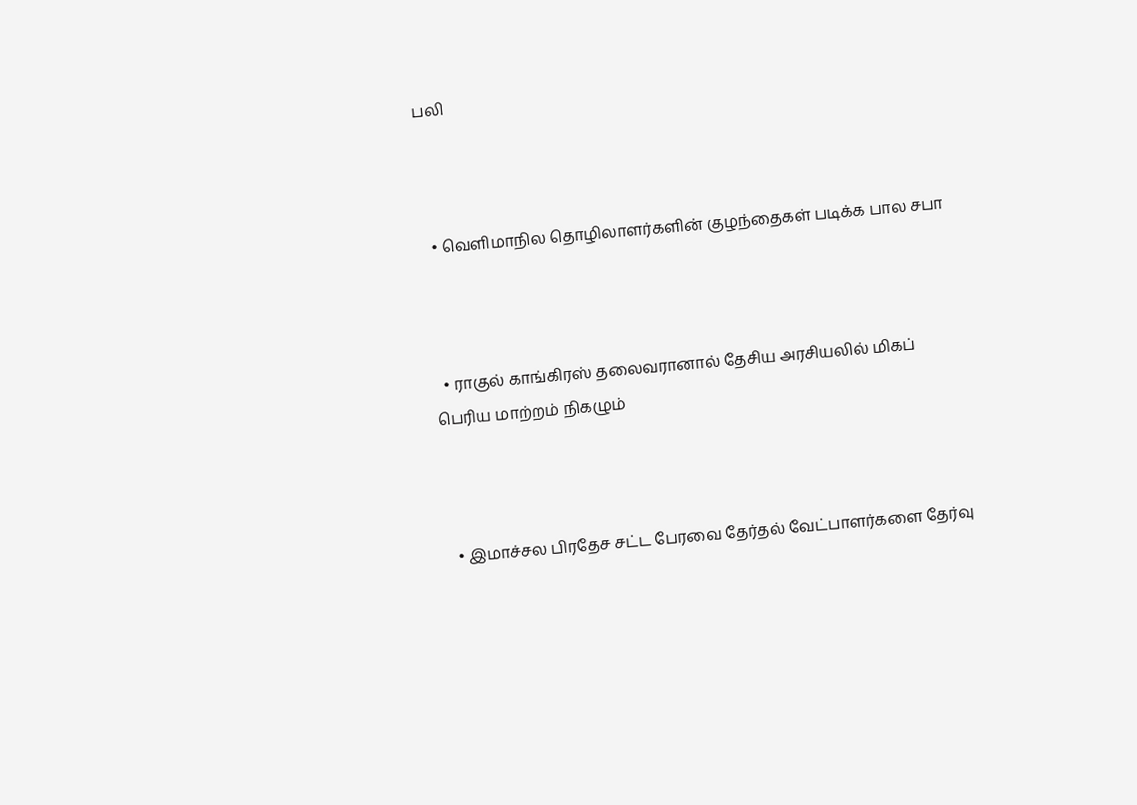பலி



  • வெளிமாநில தொழிலாளர்களின் குழந்தைகள் படிக்க பால சபா



  • ராகுல் காங்கிரஸ் தலைவரானால் தேசிய அரசியலில் மிகப் பெரிய மாற்றம் நிகழும்



  • இமாச்சல பிரதேச சட்ட பேரவை தேர்தல் வேட்பாளர்களை தேர்வு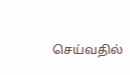செய்வதில்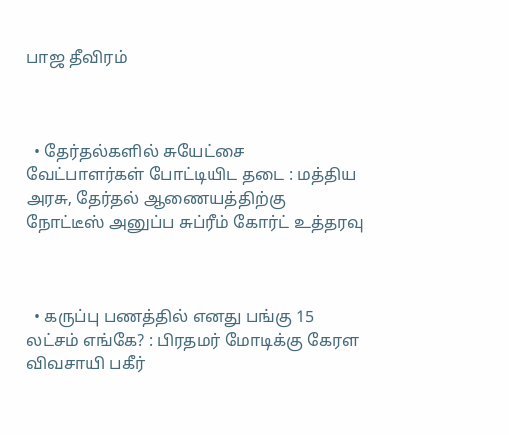பாஜ தீவிரம்



  • தேர்தல்களில் சுயேட்சை வேட்பாளர்கள் போட்டியிட தடை : மத்திய அரசு, தேர்தல் ஆணையத்திற்கு நோட்டீஸ் அனுப்ப சுப்ரீம் கோர்ட் உத்தரவு



  • கருப்பு பணத்தில் எனது பங்கு 15 லட்சம் எங்கே? : பிரதமர் மோடிக்கு கேரள விவசாயி பகீர்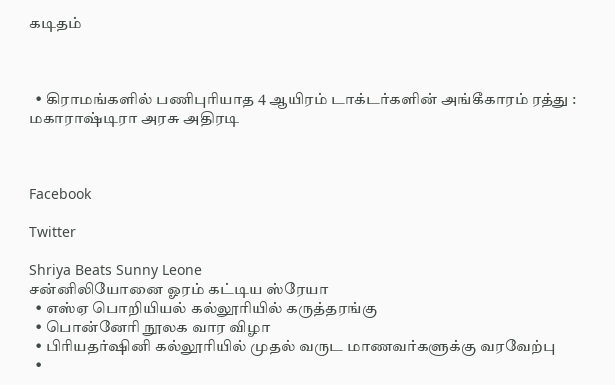கடிதம்



  • கிராமங்களில் பணிபுரியாத 4 ஆயிரம் டாக்டர்களின் அங்கீகாரம் ரத்து : மகாராஷ்டிரா அரசு அதிரடி



Facebook

Twitter

Shriya Beats Sunny Leone
சன்னிலியோனை ஓரம் கட்டிய ஸ்ரேயா
  • எஸ்ஏ பொறியியல் கல்லூரியில் கருத்தரங்கு
  • பொன்னேரி நூலக வார விழா
  • பிரியதர்ஷினி கல்லூரியில் முதல் வருட மாணவர்களுக்கு வரவேற்பு
  •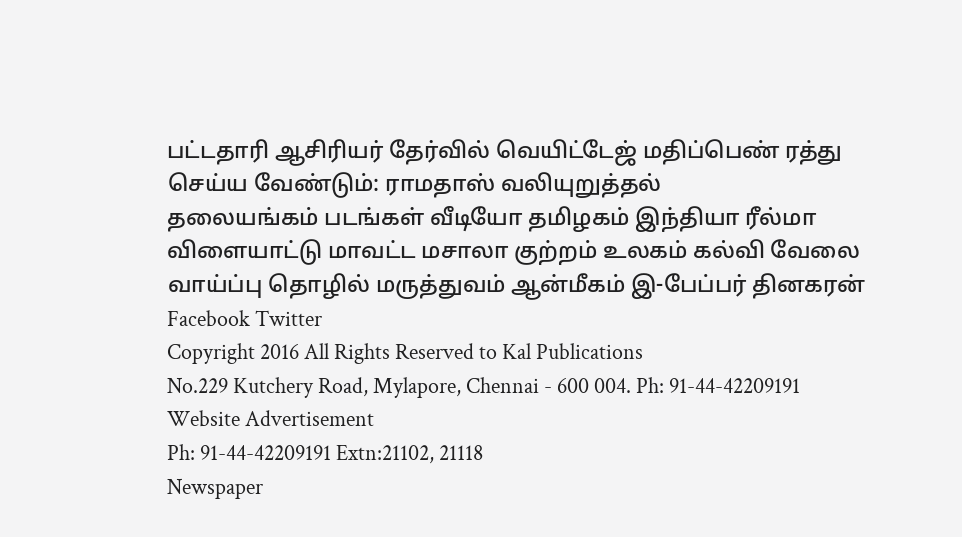பட்டதாரி ஆசிரியர் தேர்வில் வெயிட்டேஜ் மதிப்பெண் ரத்து செய்ய வேண்டும்: ராமதாஸ் வலியுறுத்தல்
தலையங்கம் படங்கள் வீடியோ தமிழகம் இந்தியா ரீல்மா விளையாட்டு மாவட்ட மசாலா குற்றம் உலகம் கல்வி வேலை வாய்ப்பு தொழில் மருத்துவம் ஆன்மீகம் இ-பேப்பர் தினகரன் Facebook Twitter
Copyright 2016 All Rights Reserved to Kal Publications
No.229 Kutchery Road, Mylapore, Chennai - 600 004. Ph: 91-44-42209191
Website Advertisement
Ph: 91-44-42209191 Extn:21102, 21118
Newspaper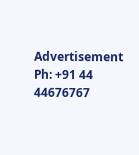Advertisement
Ph: +91 44 44676767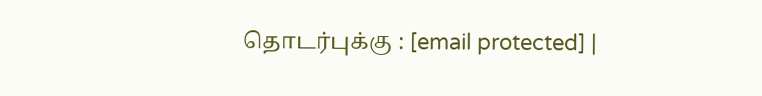தொடர்புக்கு : [email protected] |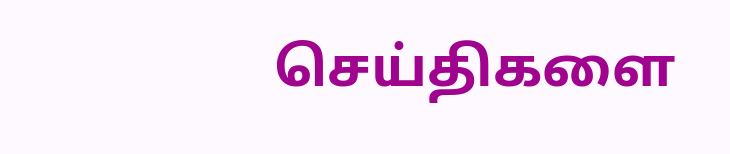செய்திகளை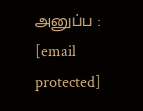அனுப்ப : [email protected]